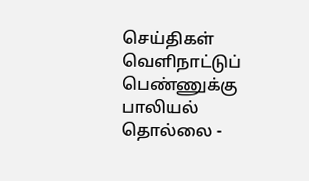செய்திகள்
வெளிநாட்டுப் பெண்ணுக்கு பாலியல் தொல்லை -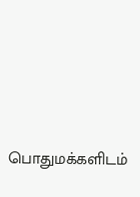பொதுமக்களிடம்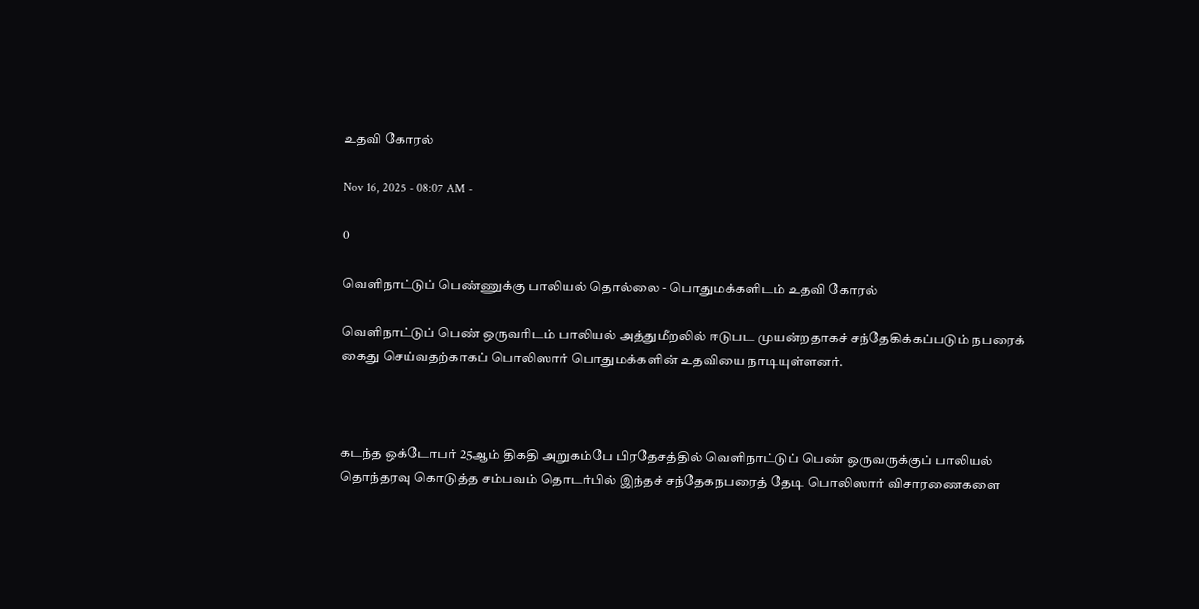உதவி கோரல்

Nov 16, 2025 - 08:07 AM -

0

வெளிநாட்டுப் பெண்ணுக்கு பாலியல் தொல்லை - பொதுமக்களிடம் உதவி கோரல்

வெளிநாட்டுப் பெண் ஒருவரிடம் பாலியல் அத்துமீறலில் ஈடுபட முயன்றதாகச் சந்தேகிக்கப்படும் நபரைக் கைது செய்வதற்காகப் பொலிஸார் பொதுமக்களின் உதவியை நாடியுள்ளனர்.



கடந்த ஒக்டோபர் 25ஆம் திகதி அறுகம்பே பிரதேசத்தில் வெளிநாட்டுப் பெண் ஒருவருக்குப் பாலியல் தொந்தரவு கொடுத்த சம்பவம் தொடர்பில் இந்தச் சந்தேகநபரைத் தேடி பொலிஸார் விசாரணைகளை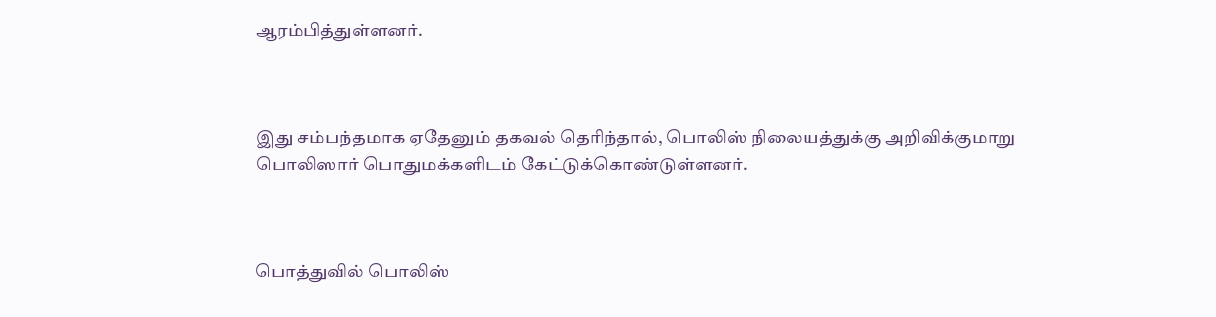ஆரம்பித்துள்ளனர்.



இது சம்பந்தமாக ஏதேனும் தகவல் தெரிந்தால், பொலிஸ் நிலையத்துக்கு அறிவிக்குமாறு பொலிஸார் பொதுமக்களிடம் கேட்டுக்கொண்டுள்ளனர்.



பொத்துவில் பொலிஸ்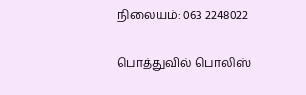நிலையம்: 063 2248022

பொத்துவில் பொலிஸ்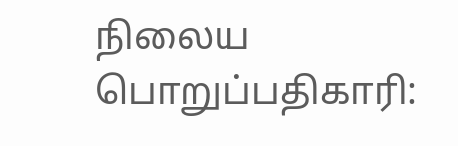நிலைய பொறுப்பதிகாரி: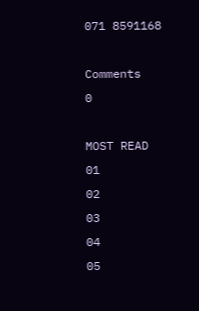071 8591168

Comments
0

MOST READ
01
02
03
04
05